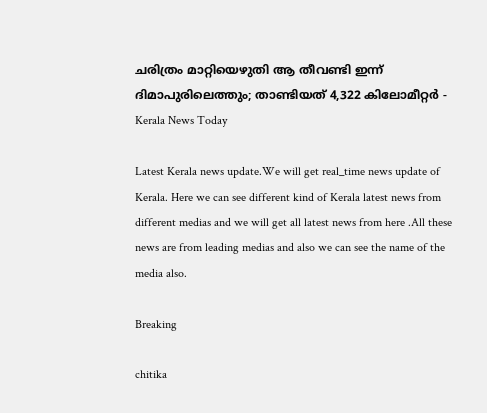ചരിത്രം മാറ്റിയെഴുതി ആ തീവണ്ടി ഇന്ന് ദിമാപുരിലെത്തും; താണ്ടിയത് 4,322 കിലോമീറ്റർ - Kerala News Today

Latest Kerala news update.We will get real_time news update of Kerala. Here we can see different kind of Kerala latest news from different medias and we will get all latest news from here .All these news are from leading medias and also we can see the name of the media also.

Breaking

chitika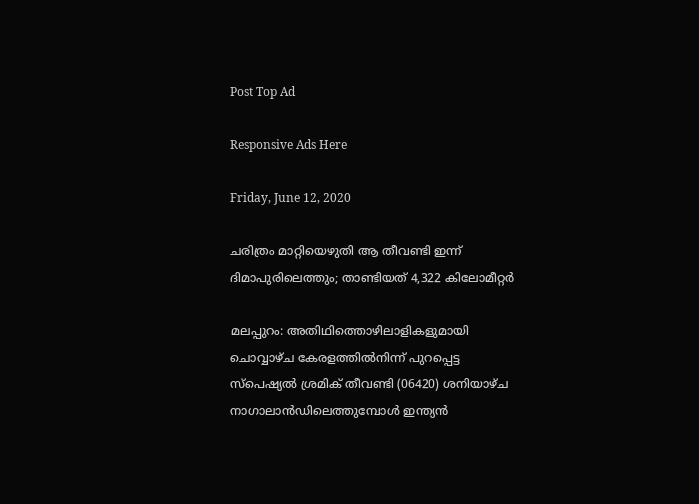Post Top Ad

Responsive Ads Here

Friday, June 12, 2020

ചരിത്രം മാറ്റിയെഴുതി ആ തീവണ്ടി ഇന്ന് ദിമാപുരിലെത്തും; താണ്ടിയത് 4,322 കിലോമീറ്റർ

മലപ്പുറം: അതിഥിത്തൊഴിലാളികളുമായി ചൊവ്വാഴ്ച കേരളത്തിൽനിന്ന് പുറപ്പെട്ട സ്പെഷ്യൽ ശ്രമിക് തീവണ്ടി (06420) ശനിയാഴ്ച നാഗാലാൻഡിലെത്തുമ്പോൾ ഇന്ത്യൻ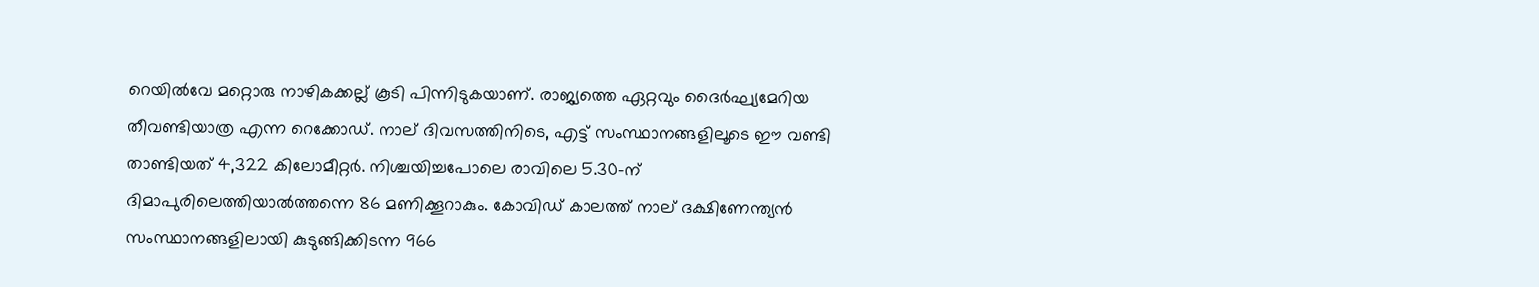റെയിൽവേ മറ്റൊരു നാഴികക്കല്ല് കൂടി പിന്നിടുകയാണ്. രാജ്യത്തെ ഏറ്റവും ദൈർഘ്യമേറിയ തീവണ്ടിയാത്ര എന്ന റെക്കോഡ്. നാല്‌ ദിവസത്തിനിടെ, എട്ട് സംസ്ഥാനങ്ങളിലൂടെ ഈ വണ്ടി താണ്ടിയത് 4,322 കിലോമീറ്റർ. നിശ്ചയിച്ചപോലെ രാവിലെ 5.30-ന് ദിമാപുരിലെത്തിയാൽത്തന്നെ 86 മണിക്കൂറാകും. കോവിഡ് കാലത്ത് നാല് ദക്ഷിണേന്ത്യൻ സംസ്ഥാനങ്ങളിലായി കുടുങ്ങിക്കിടന്ന 966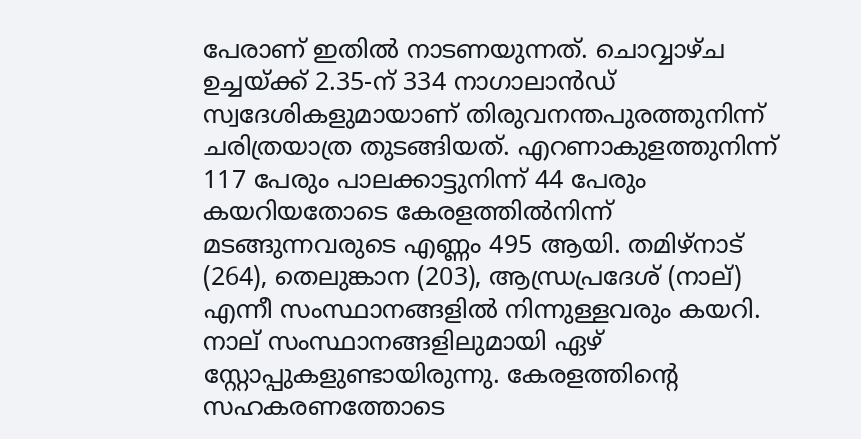പേരാണ് ഇതിൽ നാടണയുന്നത്. ചൊവ്വാഴ്ച ഉച്ചയ്ക്ക് 2.35-ന് 334 നാഗാലാൻഡ് സ്വദേശികളുമായാണ് തിരുവനന്തപുരത്തുനിന്ന് ചരിത്രയാത്ര തുടങ്ങിയത്. എറണാകുളത്തുനിന്ന് 117 പേരും പാലക്കാട്ടുനിന്ന് 44 പേരും കയറിയതോടെ കേരളത്തിൽനിന്ന് മടങ്ങുന്നവരുടെ എണ്ണം 495 ആയി. തമിഴ്‌നാട് (264), തെലുങ്കാന (203), ആന്ധ്രപ്രദേശ് (നാല്) എന്നീ സംസ്ഥാനങ്ങളിൽ നിന്നുള്ളവരും കയറി. നാല് സംസ്ഥാനങ്ങളിലുമായി ഏഴ് സ്റ്റോപ്പുകളുണ്ടായിരുന്നു. കേരളത്തിന്റെ സഹകരണത്തോടെ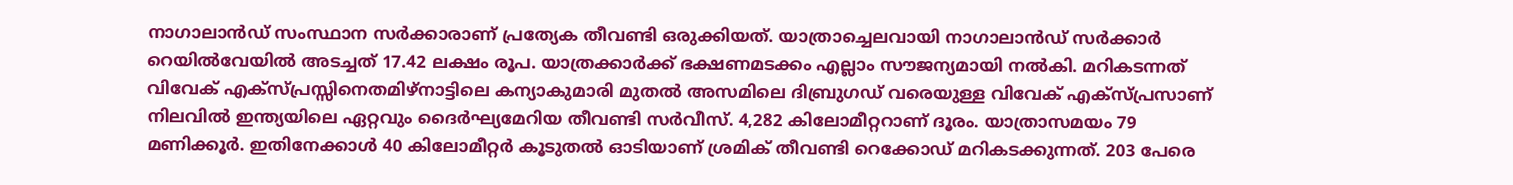നാഗാലാൻഡ് സംസ്ഥാന സർക്കാരാണ് പ്രത്യേക തീവണ്ടി ഒരുക്കിയത്. യാത്രാച്ചെലവായി നാഗാലാൻഡ് സർക്കാർ റെയിൽവേയിൽ അടച്ചത് 17.42 ലക്ഷം രൂപ. യാത്രക്കാർക്ക് ഭക്ഷണമടക്കം എല്ലാം സൗജന്യമായി നൽകി. മറികടന്നത് വിവേക് എക്സ്‌പ്രസ്സിനെതമിഴ്‌നാട്ടിലെ കന്യാകുമാരി മുതൽ അസമിലെ ദിബ്രുഗഡ് വരെയുള്ള വിവേക് എക്സ്‌പ്രസാണ് നിലവിൽ ഇന്ത്യയിലെ ഏറ്റവും ദൈർഘ്യമേറിയ തീവണ്ടി സർവീസ്. 4,282 കിലോമീറ്ററാണ് ദൂരം. യാത്രാസമയം 79 മണിക്കൂർ. ഇതിനേക്കാൾ 40 കിലോമീറ്റർ കൂടുതൽ ഓടിയാണ് ശ്രമിക് തീവണ്ടി റെക്കോഡ്‌ മറികടക്കുന്നത്. 203 പേരെ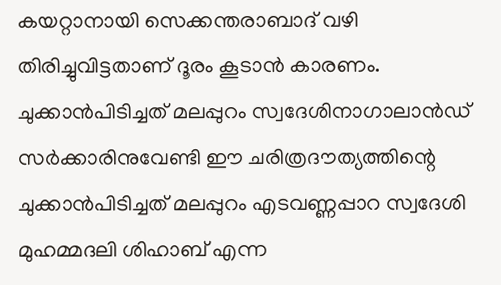കയറ്റാനായി സെക്കന്തരാബാദ് വഴി തിരിച്ചുവിട്ടതാണ് ദൂരം കൂടാൻ കാരണം. ചുക്കാൻപിടിച്ചത് മലപ്പുറം സ്വദേശിനാഗാലാൻഡ് സർക്കാരിനുവേണ്ടി ഈ ചരിത്രദൗത്യത്തിന്റെ ചുക്കാൻപിടിച്ചത് മലപ്പുറം എടവണ്ണപ്പാറ സ്വദേശി മുഹമ്മദലി ശിഹാബ് എന്ന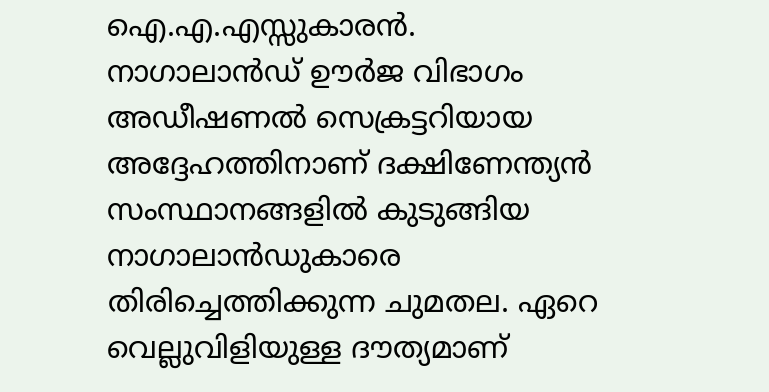ഐ.എ.എസ്സുകാരൻ. നാഗാലാൻഡ് ഊർജ വിഭാഗം അഡീഷണൽ സെക്രട്ടറിയായ അദ്ദേഹത്തിനാണ് ദക്ഷിണേന്ത്യൻ സംസ്ഥാനങ്ങളിൽ കുടുങ്ങിയ നാഗാലാൻഡുകാരെ തിരിച്ചെത്തിക്കുന്ന ചുമതല. ഏറെ വെല്ലുവിളിയുള്ള ദൗത്യമാണ്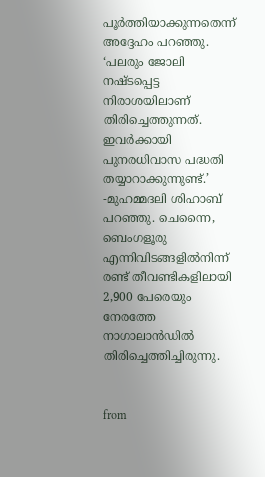പൂർത്തിയാക്കുന്നതെന്ന് അദ്ദേഹം പറഞ്ഞു. ‘പലരും ജോലി നഷ്ടപ്പെട്ട നിരാശയിലാണ് തിരിച്ചെത്തുന്നത്. ഇവർക്കായി പുനരധിവാസ പദ്ധതി തയ്യാറാക്കുന്നുണ്ട്.’ -മുഹമ്മദലി ശിഹാബ് പറഞ്ഞു. ചെന്നൈ, ബെംഗളൂരു എന്നിവിടങ്ങളിൽനിന്ന് രണ്ട് തീവണ്ടികളിലായി 2,900 പേരെയും നേരത്തേ നാഗാലാൻഡിൽ തിരിച്ചെത്തിച്ചിരുന്നു.


from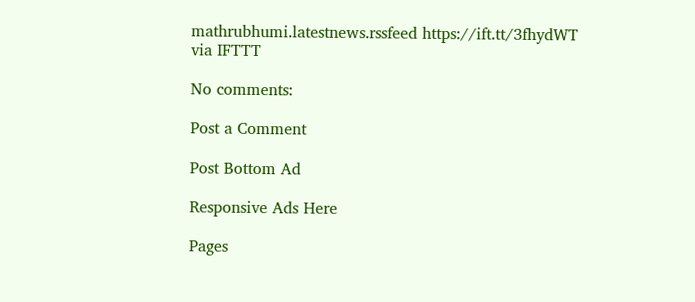mathrubhumi.latestnews.rssfeed https://ift.tt/3fhydWT
via IFTTT

No comments:

Post a Comment

Post Bottom Ad

Responsive Ads Here

Pages